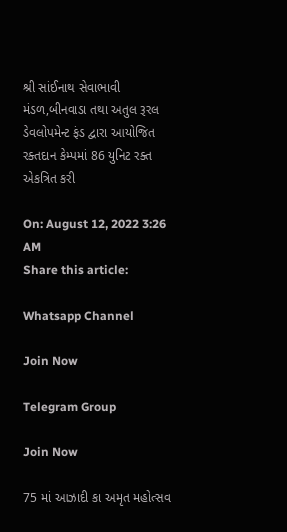શ્રી સાંઈનાથ સેવાભાવી મંડળ,બીનવાડા તથા અતુલ રૂરલ ડેવલોપમેન્ટ ફંડ દ્વારા આયોજિત રક્તદાન કેમ્પમાં 86 યુનિટ રક્ત એકત્રિત કરી

On: August 12, 2022 3:26 AM
Share this article:

Whatsapp Channel

Join Now

Telegram Group

Join Now

75 માં આઝાદી કા અમૃત મહોત્સવ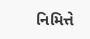નિમિત્તે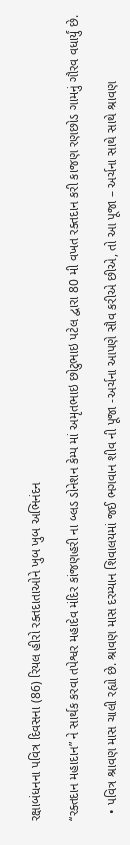રક્ષાબંધનના પવિત્ર દિવસના (86) રિયલ હીરો રક્તદાતાઓને ખુબ ખુબ અભિનંદન

‘‘રક્તદાન મહાદાન” ને સાર્થક કરવા તપેશ્વર મહાદેવ મંદિર કાંજણહરી ના બ્લડ ડોનેશન કેમ્પ માં અમૃતભાઇ છોટુભાઇ પટેલ દ્વારા 80 મી વખત રક્તદાન કરી કાજણ રણછોડ ગામનું ગૌરવ વધાર્યું છે.

  • પવિત્ર શ્રાવણ માસ ચાલી રહ્યો છે. શ્રાવણ માસ દરમ્યાન શિવાલયમાં જઈ ભગવાન શીવ ની પૂજા -અર્ચના આપણે સૌવ કરીએ છીએ, તો આ પૂજા – અર્ચના સાથે સાથે શ્રાવણ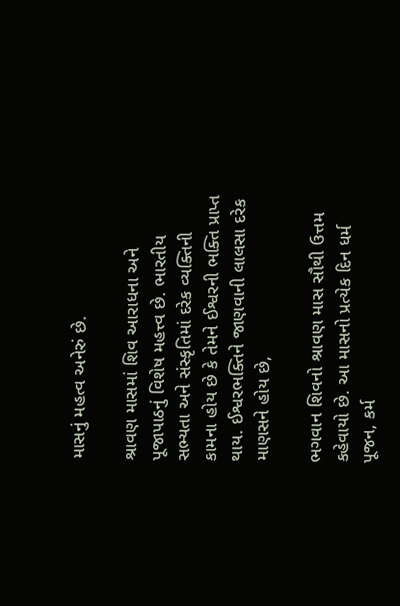માસનું મહત્વ અનેરું છે.

શ્રાવણ માસમાં શિવ આરાધના અને પૂજાપાઠનું વિશેષ મહત્ત્વ છે. ભારતીય સભ્યતા અને સંસ્કૃતિમાં દરેક વ્યક્તિની કામના હોય છે કે તેમને ઈશ્વરની ભક્તિ પ્રાપ્ત થાય. ઈશ્વરભક્તિને જાણવાની લાલસા દરેક માણસને હોય છે,

ભગવાન શિવનો શ્રાવણ માસ સૌથી ઉત્તમ કહેવાયો છે. આ માસનો પ્રત્યેક દિન ધર્મ પૂજન, કર્મ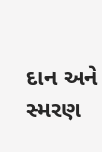દાન અને સ્મરણ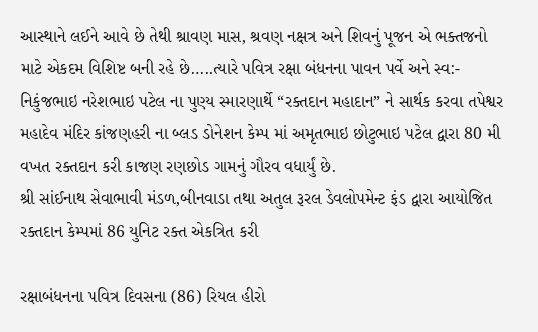આસ્થાને લઈને આવે છે તેથી શ્રાવણ માસ, શ્રવણ નક્ષત્ર અને શિવનું પૂજન એ ભક્તજનો માટે એકદમ વિશિષ્ટ બની રહે છે…..ત્યારે પવિત્ર રક્ષા બંધનના પાવન પર્વે અને સ્વ:- નિકુંજભાઇ નરેશભાઇ પટેલ ના પુણ્ય સ્મારણાર્થે ‘‘રક્તદાન મહાદાન” ને સાર્થક કરવા તપેશ્વર મહાદેવ મંદિર કાંજણહરી ના બ્લડ ડોનેશન કેમ્પ માં અમૃતભાઇ છોટુભાઇ પટેલ દ્વારા 80 મી વખત રક્તદાન કરી કાજણ રણછોડ ગામનું ગૌરવ વધાર્યું છે.
શ્રી સાંઈનાથ સેવાભાવી મંડળ,બીનવાડા તથા અતુલ રૂરલ ડેવલોપમેન્ટ ફંડ દ્વારા આયોજિત રક્તદાન કેમ્પમાં 86 યુનિટ રક્ત એકત્રિત કરી

રક્ષાબંધનના પવિત્ર દિવસના (86) રિયલ હીરો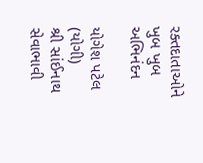રક્તદાતાઓને ખુબ ખુબ અભિનંદન

યોગેશ પટેલ (યોગી)
શ્રી સાંઈનાથ સેવાભાવી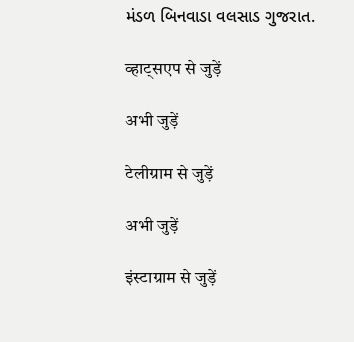મંડળ બિનવાડા વલસાડ ગુજરાત.

व्हाट्सएप से जुड़ें

अभी जुड़ें

टेलीग्राम से जुड़ें

अभी जुड़ें

इंस्टाग्राम से जुड़ें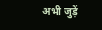अभी जुड़ें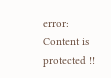error: Content is protected !!